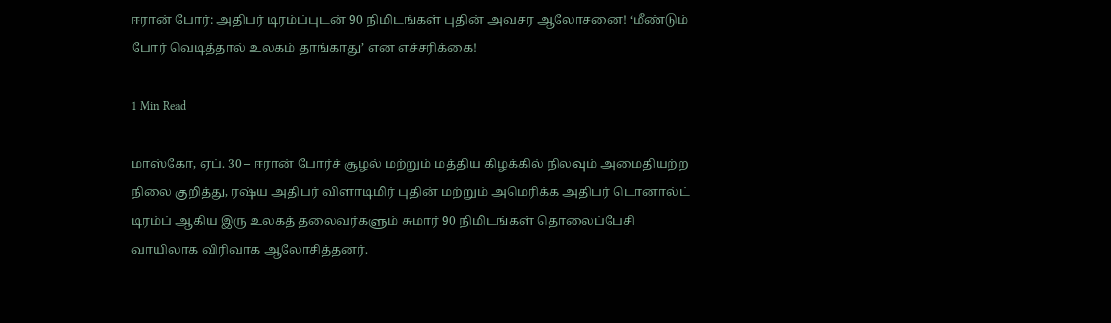ஈரான் போர்: அதிபர் டிரம்ப்புடன் 90 நிமிடங்கள் புதின் அவசர ஆலோசனை! ‘மீண்டும் போர் வெடித்தால் உலகம் தாங்காது’ என எச்சரிக்கை!

1 Min Read

மாஸ்கோ, ஏப். 30 – ஈரான் போர்ச் சூழல் மற்றும் மத்திய கிழக்கில் நிலவும் அமைதியற்ற நிலை குறித்து, ரஷ்ய அதிபர் விளாடிமிர் புதின் மற்றும் அமெரிக்க அதிபர் டொனால்ட் டிரம்ப் ஆகிய இரு உலகத் தலைவர்களும் சுமார் 90 நிமிடங்கள் தொலைப்பேசி வாயிலாக விரிவாக ஆலோசித்தனர்.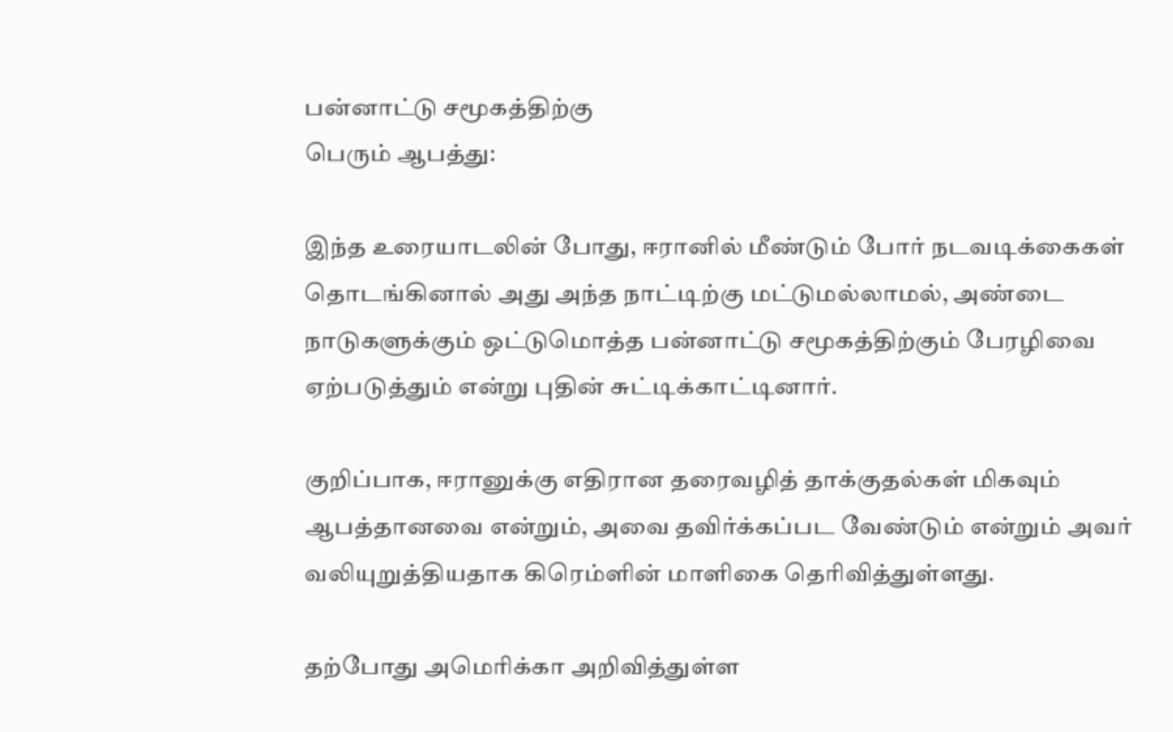பன்னாட்டு சமூகத்திற்கு
பெரும் ஆபத்து:

இந்த உரையாடலின் போது, ஈரானில் மீண்டும் போர் நடவடிக்கைகள் தொடங்கினால் அது அந்த நாட்டிற்கு மட்டுமல்லாமல், அண்டை நாடுகளுக்கும் ஒட்டுமொத்த பன்னாட்டு சமூகத்திற்கும் பேரழிவை ஏற்படுத்தும் என்று புதின் சுட்டிக்காட்டினார்.

குறிப்பாக, ஈரானுக்கு எதிரான தரைவழித் தாக்குதல்கள் மிகவும் ஆபத்தானவை என்றும், அவை தவிர்க்கப்பட வேண்டும் என்றும் அவர் வலியுறுத்தியதாக கிரெம்ளின் மாளிகை தெரிவித்துள்ளது.

தற்போது அமெரிக்கா அறிவித்துள்ள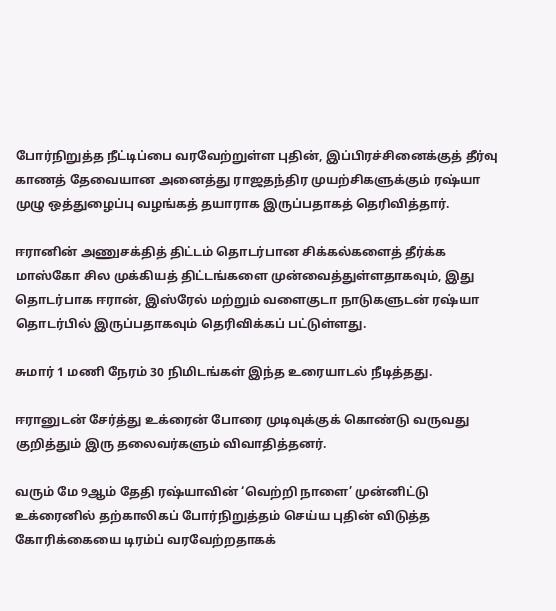போர்நிறுத்த நீட்டிப்பை வரவேற்றுள்ள புதின், இப்பிரச்சினைக்குத் தீர்வு காணத் தேவையான அனைத்து ராஜதந்திர முயற்சிகளுக்கும் ரஷ்யா முழு ஒத்துழைப்பு வழங்கத் தயாராக இருப்பதாகத் தெரிவித்தார்.

ஈரானின் அணுசக்தித் திட்டம் தொடர்பான சிக்கல்களைத் தீர்க்க மாஸ்கோ சில முக்கியத் திட்டங்களை முன்வைத்துள்ளதாகவும், இது தொடர்பாக ஈரான், இஸ்ரேல் மற்றும் வளைகுடா நாடுகளுடன் ரஷ்யா தொடர்பில் இருப்பதாகவும் தெரிவிக்கப் பட்டுள்ளது.

சுமார் 1 மணி நேரம் 30 நிமிடங்கள் இந்த உரையாடல் நீடித்தது.

ஈரானுடன் சேர்த்து உக்ரைன் போரை முடிவுக்குக் கொண்டு வருவது குறித்தும் இரு தலைவர்களும் விவாதித்தனர்.

வரும் மே 9ஆம் தேதி ரஷ்யாவின் ‘வெற்றி நாளை’ முன்னிட்டு உக்ரைனில் தற்காலிகப் போர்நிறுத்தம் செய்ய புதின் விடுத்த கோரிக்கையை டிரம்ப் வரவேற்றதாகக்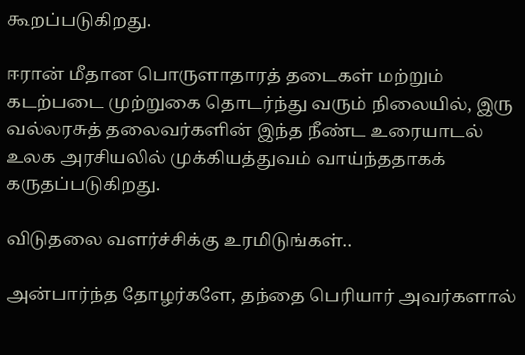கூறப்படுகிறது.

ஈரான் மீதான பொருளாதாரத் தடைகள் மற்றும் கடற்படை முற்றுகை தொடர்ந்து வரும் நிலையில், இரு வல்லரசுத் தலைவர்களின் இந்த நீண்ட உரையாடல் உலக அரசியலில் முக்கியத்துவம் வாய்ந்ததாகக் கருதப்படுகிறது.

விடுதலை வளர்ச்சிக்கு உரமிடுங்கள்..

அன்பார்ந்த தோழர்களே, தந்தை பெரியார் அவர்களால்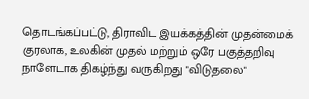தொடங்கப்பட்டு, திராவிட இயக்கத்தின் முதன்மைக் குரலாக, உலகின் முதல் மற்றும் ஒரே பகுத்தறிவு நாளேடாக திகழ்ந்து வருகிறது "விடுதலை"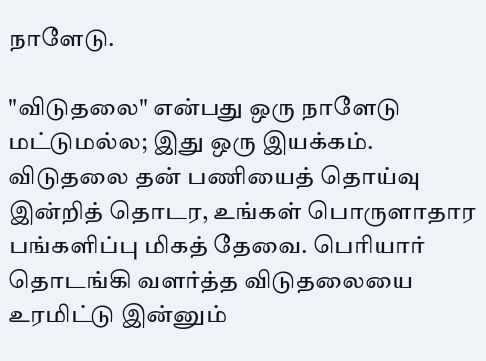நாளேடு.

"விடுதலை" என்பது ஒரு நாளேடு மட்டுமல்ல; இது ஒரு இயக்கம். விடுதலை தன் பணியைத் தொய்வு இன்றித் தொடர, உங்கள் பொருளாதார பங்களிப்பு மிகத் தேவை. பெரியார் தொடங்கி வளர்த்த விடுதலையை உரமிட்டு இன்னும்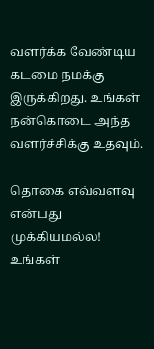வளர்க்க வேண்டிய கடமை நமக்கு இருக்கிறது. உங்கள் நன்கொடை அந்த வளர்ச்சிக்கு உதவும்.

தொகை எவ்வளவு என்பது முக்கியமல்ல! உங்கள்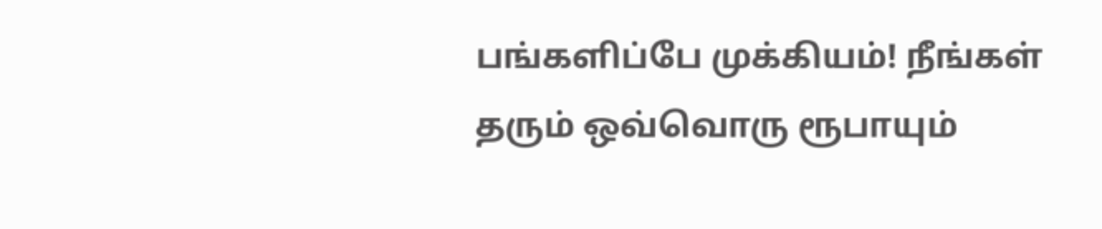பங்களிப்பே முக்கியம்! நீங்கள் தரும் ஒவ்வொரு ரூபாயும்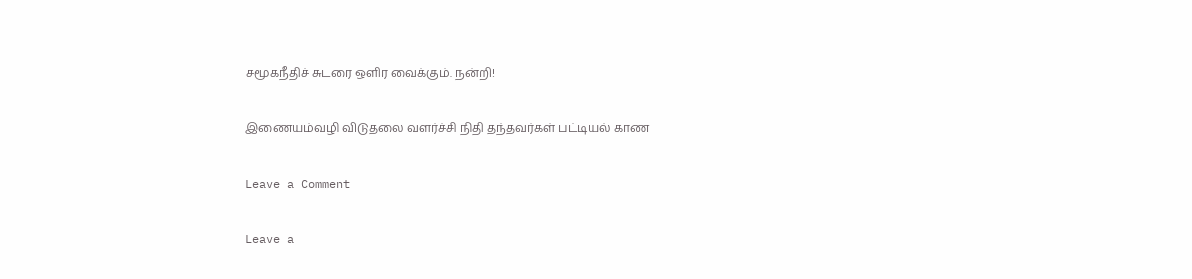சமூகநீதிச் சுடரை ஒளிர வைக்கும். நன்றி!

இணையம்வழி விடுதலை வளர்ச்சி நிதி தந்தவர்கள் பட்டியல் காண

Leave a Comment

Leave a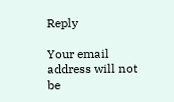Reply

Your email address will not be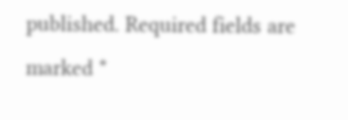published. Required fields are marked *